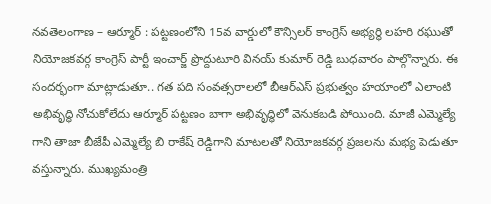నవతెలంగాణ – ఆర్మూర్ : పట్టణంలోని 15వ వార్డులో కౌన్సిలర్ కాంగ్రెస్ అభ్యర్థి లహరి రఘుతో నియోజకవర్గ కాంగ్రెస్ పార్టీ ఇంచార్జ్ ప్రొద్దుటూరి వినయ్ కుమార్ రెడ్డి బుధవారం పాల్గొన్నారు. ఈ సందర్భంగా మాట్లాడుతూ.. గత పది సంవత్సరాలలో బీఆర్ఎస్ ప్రభుత్వం హయాంలో ఎలాంటి అభివృద్ధి నోచుకోలేదు ఆర్మూర్ పట్టణం బాగా అభివృద్ధిలో వెనుకబడి పోయింది. మాజీ ఎమ్మెల్యే గాని తాజా బీజేపీ ఎమ్మెల్యే బి రాకేష్ రెడ్డిగాని మాటలతో నియోజకవర్గ ప్రజలను మభ్య పెడుతూ వస్తున్నారు. ముఖ్యమంత్రి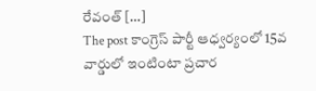రేవంత్ […]
The post కాంగ్రెస్ పార్టీ ఆధ్వర్యంలో 15వ వార్డులో ఇంటింటా ప్రచార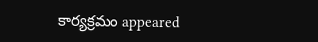కార్యక్రమం appeared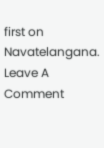first on Navatelangana.
Leave A Comment